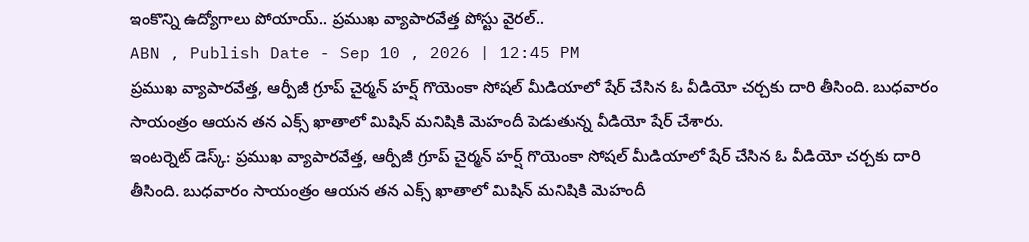ఇంకొన్ని ఉద్యోగాలు పోయాయ్.. ప్రముఖ వ్యాపారవేత్త పోస్టు వైరల్..
ABN , Publish Date - Sep 10 , 2026 | 12:45 PM
ప్రముఖ వ్యాపారవేత్త, ఆర్పీజీ గ్రూప్ చైర్మన్ హర్ష్ గొయెంకా సోషల్ మీడియాలో షేర్ చేసిన ఓ వీడియో చర్చకు దారి తీసింది. బుధవారం సాయంత్రం ఆయన తన ఎక్స్ ఖాతాలో మిషిన్ మనిషికి మెహందీ పెడుతున్న వీడియో షేర్ చేశారు.
ఇంటర్నెట్ డెస్క్: ప్రముఖ వ్యాపారవేత్త, ఆర్పీజీ గ్రూప్ చైర్మన్ హర్ష్ గొయెంకా సోషల్ మీడియాలో షేర్ చేసిన ఓ వీడియో చర్చకు దారి తీసింది. బుధవారం సాయంత్రం ఆయన తన ఎక్స్ ఖాతాలో మిషిన్ మనిషికి మెహందీ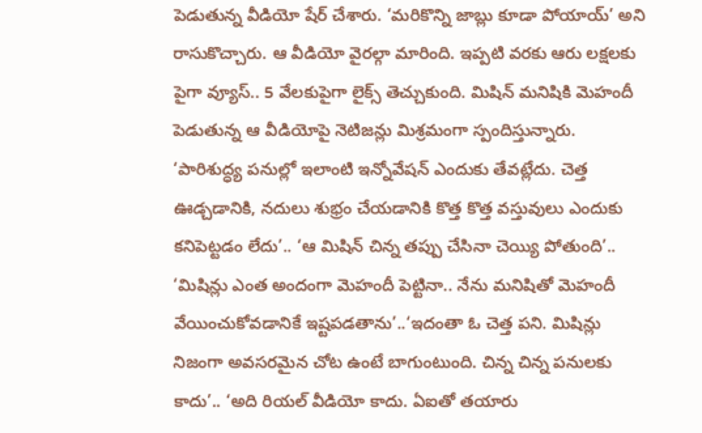పెడుతున్న వీడియో షేర్ చేశారు. ‘మరికొన్ని జాబ్లు కూడా పోయాయ్’ అని రాసుకొచ్చారు. ఆ వీడియో వైరల్గా మారింది. ఇప్పటి వరకు ఆరు లక్షలకు పైగా వ్యూస్.. 5 వేలకుపైగా లైక్స్ తెచ్చుకుంది. మిషిన్ మనిషికి మెహందీ పెడుతున్న ఆ వీడియోపై నెటిజన్లు మిశ్రమంగా స్పందిస్తున్నారు.
‘పారిశుద్ధ్య పనుల్లో ఇలాంటి ఇన్నోవేషన్ ఎందుకు తేవట్లేదు. చెత్త ఊడ్చడానికి, నదులు శుభ్రం చేయడానికి కొత్త కొత్త వస్తువులు ఎందుకు కనిపెట్టడం లేదు’.. ‘ఆ మిషిన్ చిన్న తప్పు చేసినా చెయ్యి పోతుంది’.. ‘మిషిన్లు ఎంత అందంగా మెహందీ పెట్టినా.. నేను మనిషితో మెహందీ వేయించుకోవడానికే ఇష్టపడతాను’..‘ఇదంతా ఓ చెత్త పని. మిషిన్లు నిజంగా అవసరమైన చోట ఉంటే బాగుంటుంది. చిన్న చిన్న పనులకు కాదు’.. ‘అది రియల్ వీడియో కాదు. ఏఐతో తయారు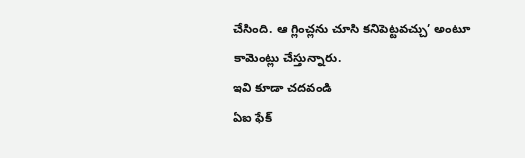చేసింది. ఆ గ్లించ్లను చూసి కనిపెట్టవచ్చు’ అంటూ కామెంట్లు చేస్తున్నారు.
ఇవి కూడా చదవండి
ఏఐ ఫేక్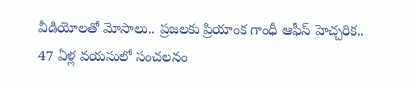వీడియోలతో మోసాలు.. ప్రజలకు ప్రియాంక గాంధీ ఆఫీస్ హెచ్చరిక..
47 ఏళ్ల వయసులో సంచలనం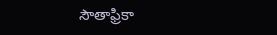సౌతాఫ్రికా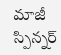మాజీ స్పిన్నర్